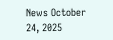News October 24, 2025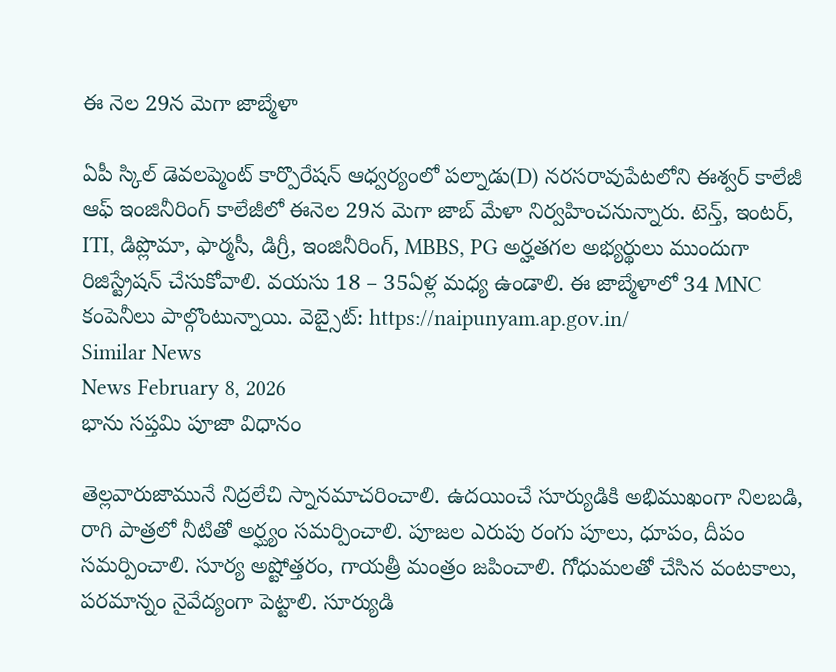ఈ నెల 29న మెగా జాబ్మేళా

ఏపీ స్కిల్ డెవలప్మెంట్ కార్పొరేషన్ ఆధ్వర్యంలో పల్నాడు(D) నరసరావుపేటలోని ఈశ్వర్ కాలేజీ ఆఫ్ ఇంజినీరింగ్ కాలేజీలో ఈనెల 29న మెగా జాబ్ మేళా నిర్వహించనున్నారు. టెన్త్, ఇంటర్, ITI, డిప్లొమా, ఫార్మసీ, డిగ్రీ, ఇంజినీరింగ్, MBBS, PG అర్హతగల అభ్యర్థులు ముందుగా రిజిస్ట్రేషన్ చేసుకోవాలి. వయసు 18 – 35ఏళ్ల మధ్య ఉండాలి. ఈ జాబ్మేళాలో 34 MNC కంపెనీలు పాల్గొంటున్నాయి. వెబ్సైట్: https://naipunyam.ap.gov.in/
Similar News
News February 8, 2026
భాను సప్తమి పూజా విధానం

తెల్లవారుజామునే నిద్రలేచి స్నానమాచరించాలి. ఉదయించే సూర్యుడికి అభిముఖంగా నిలబడి, రాగి పాత్రలో నీటితో అర్ఘ్యం సమర్పించాలి. పూజల ఎరుపు రంగు పూలు, ధూపం, దీపం సమర్పించాలి. సూర్య అష్టోత్తరం, గాయత్రీ మంత్రం జపించాలి. గోధుమలతో చేసిన వంటకాలు, పరమాన్నం నైవేద్యంగా పెట్టాలి. సూర్యుడి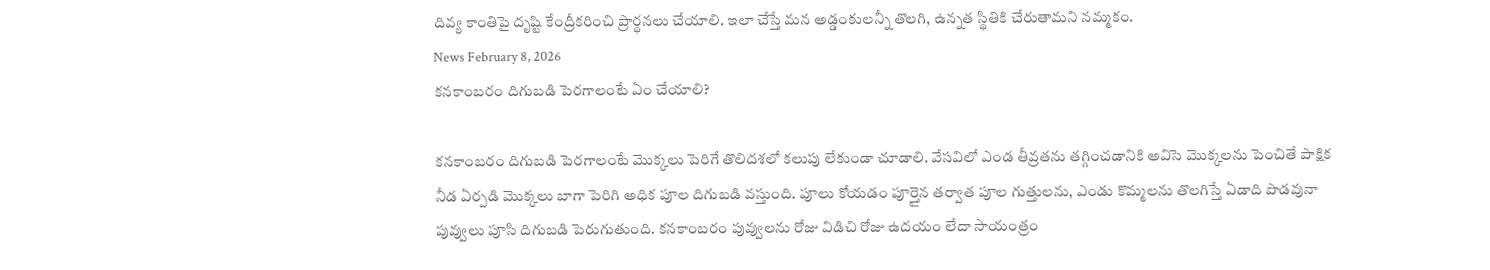దివ్య కాంతిపై దృష్టి కేంద్రీకరించి ప్రార్థనలు చేయాలి. ఇలా చేస్తే మన అడ్డంకులన్నీ తొలగి, ఉన్నత స్థితికి చేరుతామని నమ్మకం.
News February 8, 2026
కనకాంబరం దిగుబడి పెరగాలంటే ఏం చేయాలి?

కనకాంబరం దిగుబడి పెరగాలంటే మొక్కలు పెరిగే తొలిదశలో కలుపు లేకుండా చూడాలి. వేసవిలో ఎండ తీవ్రతను తగ్గించడానికి అవిసె మొక్కలను పెంచితే పాక్షిక నీడ ఏర్పడి మొక్కలు బాగా పెరిగి అధిక పూల దిగుబడి వస్తుంది. పూలు కోయడం పూర్తైన తర్వాత పూల గుత్తులను, ఎండు కొమ్మలను తొలగిస్తే ఏడాది పొడవునా పువ్వులు పూసి దిగుబడి పెరుగుతుంది. కనకాంబరం పువ్వులను రోజు విడిచి రోజు ఉదయం లేదా సాయంత్రం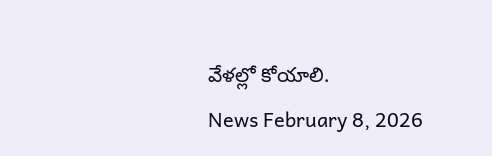వేళల్లో కోయాలి.
News February 8, 2026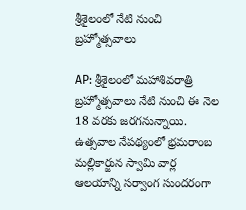శ్రీశైలంలో నేటి నుంచి బ్రహ్మోత్సవాలు

AP: శ్రీశైలంలో మహాశివరాత్రి బ్రహ్మోత్సవాలు నేటి నుంచి ఈ నెల 18 వరకు జరగనున్నాయి. ఉత్సవాల నేపథ్యంలో భ్రమరాంబ మల్లికార్జున స్వామి వార్ల ఆలయాన్ని సర్వాంగ సుందరంగా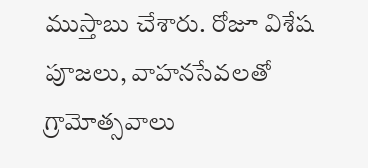ముస్తాబు చేశారు. రోజూ విశేష పూజలు, వాహనసేవలతో గ్రామోత్సవాలు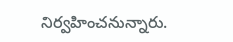నిర్వహించనున్నారు.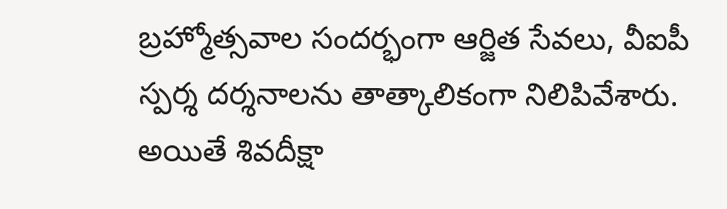బ్రహ్మోత్సవాల సందర్భంగా ఆర్జిత సేవలు, వీఐపీ స్పర్శ దర్శనాలను తాత్కాలికంగా నిలిపివేశారు. అయితే శివదీక్షా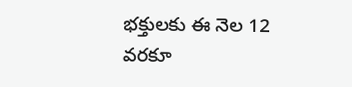భక్తులకు ఈ నెల 12 వరకూ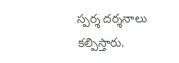స్పర్శ దర్శనాలు కల్పిస్తారు.